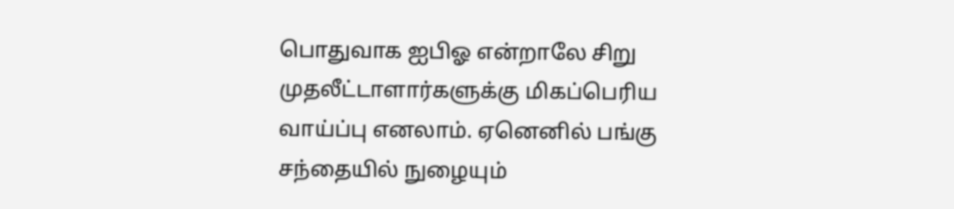பொதுவாக ஐபிஓ என்றாலே சிறு முதலீட்டாளார்களுக்கு மிகப்பெரிய வாய்ப்பு எனலாம். ஏனெனில் பங்கு சந்தையில் நுழையும்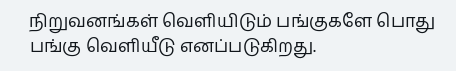நிறுவனங்கள் வெளியிடும் பங்குகளே பொது பங்கு வெளியீடு எனப்படுகிறது.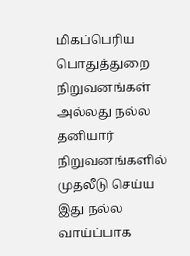மிகப்பெரிய பொதுத்துறை நிறுவனங்கள் அல்லது நல்ல தனியார் நிறுவனங்களில் முதலீடு செய்ய இது நல்ல வாய்ப்பாக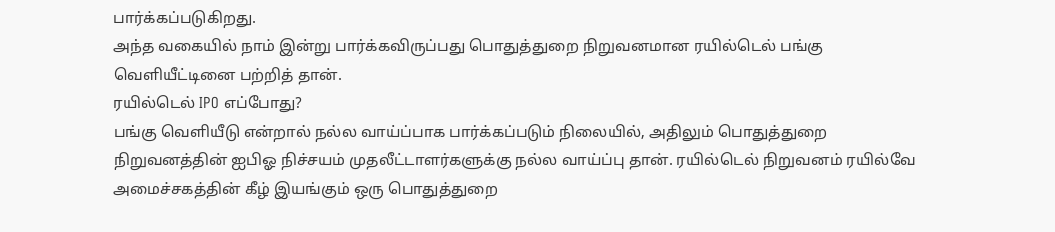பார்க்கப்படுகிறது.
அந்த வகையில் நாம் இன்று பார்க்கவிருப்பது பொதுத்துறை நிறுவனமான ரயில்டெல் பங்கு வெளியீட்டினை பற்றித் தான்.
ரயில்டெல் IPO எப்போது?
பங்கு வெளியீடு என்றால் நல்ல வாய்ப்பாக பார்க்கப்படும் நிலையில், அதிலும் பொதுத்துறை நிறுவனத்தின் ஐபிஓ நிச்சயம் முதலீட்டாளர்களுக்கு நல்ல வாய்ப்பு தான். ரயில்டெல் நிறுவனம் ரயில்வே அமைச்சகத்தின் கீழ் இயங்கும் ஒரு பொதுத்துறை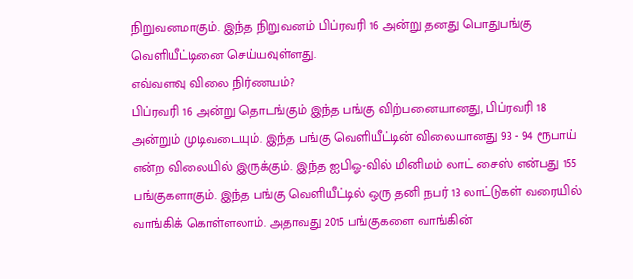நிறுவனமாகும். இந்த நிறுவனம் பிப்ரவரி 16 அன்று தனது பொதுபங்கு வெளியீட்டினை செய்யவுள்ளது.
எவ்வளவு விலை நிர்ணயம்?
பிப்ரவரி 16 அன்று தொடங்கும் இந்த பங்கு விற்பனையானது, பிப்ரவரி 18 அன்றும் முடிவடையும். இந்த பங்கு வெளியீட்டின் விலையானது 93 - 94 ரூபாய் என்ற விலையில் இருக்கும். இந்த ஐபிஓ-வில் மினிமம் லாட் சைஸ் என்பது 155 பங்குகளாகும். இந்த பங்கு வெளியீட்டில் ஒரு தனி நபர் 13 லாட்டுகள் வரையில் வாங்கிக் கொள்ளலாம். அதாவது 2015 பங்குகளை வாங்கின்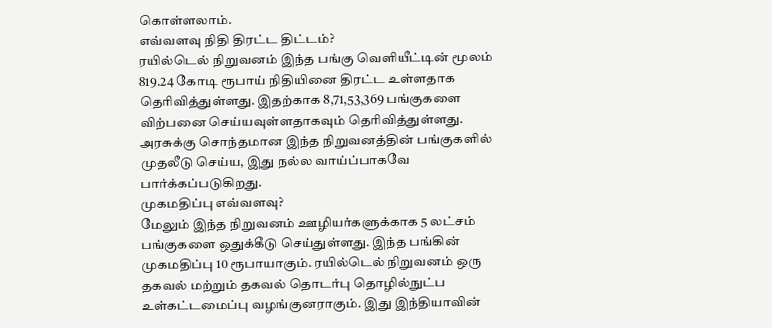கொள்ளலாம்.
எவ்வளவு நிதி திரட்ட திட்டம்?
ரயில்டெல் நிறுவனம் இந்த பங்கு வெளியீட்டின் மூலம் 819.24 கோடி ரூபாய் நிதியினை திரட்ட உள்ளதாக தெரிவித்துள்ளது. இதற்காக 8,71,53,369 பங்குகளை விற்பனை செய்யவுள்ளதாகவும் தெரிவித்துள்ளது. அரசுக்கு சொந்தமான இந்த நிறுவனத்தின் பங்குகளில் முதலீடு செய்ய, இது நல்ல வாய்ப்பாகவே பார்க்கப்படுகிறது.
முகமதிப்பு எவ்வளவு?
மேலும் இந்த நிறுவனம் ஊழியர்களுக்காக 5 லட்சம் பங்குகளை ஒதுக்கீடு செய்துள்ளது. இந்த பங்கின் முகமதிப்பு 10 ரூபாயாகும். ரயில்டெல் நிறுவனம் ஒரு தகவல் மற்றும் தகவல் தொடர்பு தொழில்நுட்ப உள்கட்டமைப்பு வழங்குனராகும். இது இந்தியாவின்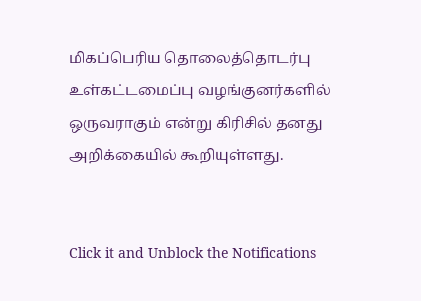மிகப்பெரிய தொலைத்தொடர்பு உள்கட்டமைப்பு வழங்குனர்களில் ஒருவராகும் என்று கிரிசில் தனது அறிக்கையில் கூறியுள்ளது.


Click it and Unblock the Notifications